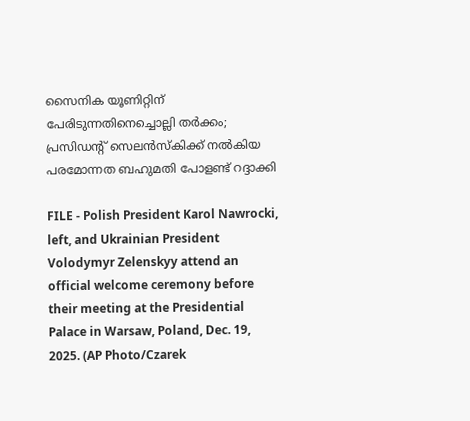സൈനിക യൂണിറ്റിന് പേരിടുന്നതിനെച്ചൊല്ലി തർക്കം; പ്രസിഡന്റ് സെലൻസ്‌കിക്ക് നൽകിയ പരമോന്നത ബഹുമതി പോളണ്ട് റദ്ദാക്കി

FILE - Polish President Karol Nawrocki, left, and Ukrainian President Volodymyr Zelenskyy attend an official welcome ceremony before their meeting at the Presidential Palace in Warsaw, Poland, Dec. 19, 2025. (AP Photo/Czarek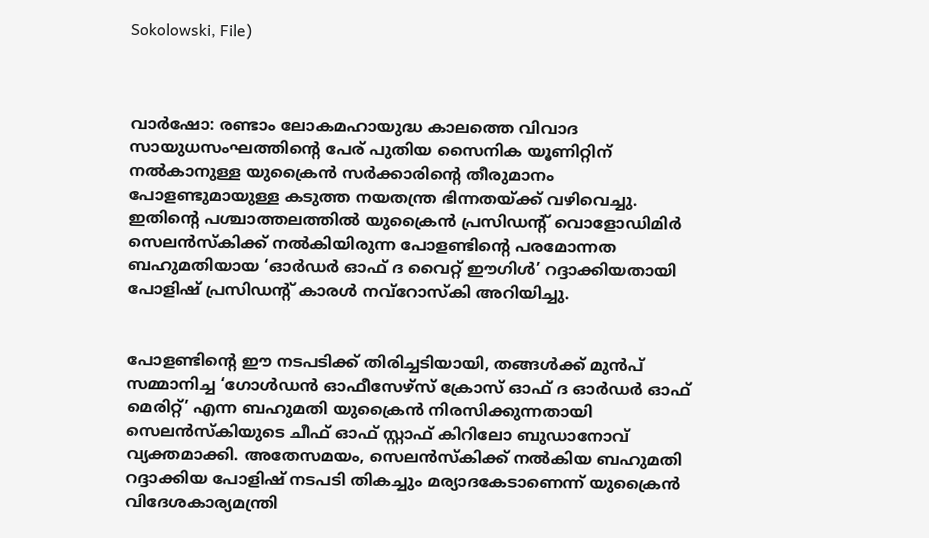Sokolowski, File)



വാർഷോ: രണ്ടാം ലോകമഹായുദ്ധ കാലത്തെ വിവാദ സായുധസംഘത്തിന്റെ പേര് പുതിയ സൈനിക യൂണിറ്റിന് നൽകാനുള്ള യുക്രൈൻ സർക്കാരിന്റെ തീരുമാനം പോളണ്ടുമായുള്ള കടുത്ത നയതന്ത്ര ഭിന്നതയ്ക്ക് വഴിവെച്ചു. ഇതിന്റെ പശ്ചാത്തലത്തിൽ യുക്രൈൻ പ്രസിഡന്റ് വൊളോഡിമിർ സെലൻസ്‌കിക്ക് നൽകിയിരുന്ന പോളണ്ടിന്റെ പരമോന്നത ബഹുമതിയായ ‘ഓർഡർ ഓഫ് ദ വൈറ്റ് ഈഗിൾ’ റദ്ദാക്കിയതായി പോളിഷ് പ്രസിഡന്റ് കാരൾ നവ്റോസ്‌കി അറിയിച്ചു.


പോളണ്ടിന്റെ ഈ നടപടിക്ക് തിരിച്ചടിയായി, തങ്ങൾക്ക് മുൻപ് സമ്മാനിച്ച ‘ഗോൾഡൻ ഓഫീസേഴ്സ് ക്രോസ് ഓഫ് ദ ഓർഡർ ഓഫ് മെരിറ്റ്’ എന്ന ബഹുമതി യുക്രൈൻ നിരസിക്കുന്നതായി സെലൻസ്‌കിയുടെ ചീഫ് ഓഫ് സ്റ്റാഫ് കിറിലോ ബുഡാനോവ് വ്യക്തമാക്കി. അതേസമയം, സെലൻസ്‌കിക്ക് നൽകിയ ബഹുമതി റദ്ദാക്കിയ പോളിഷ് നടപടി തികച്ചും മര്യാദകേടാണെന്ന് യുക്രൈൻ വിദേശകാര്യമന്ത്രി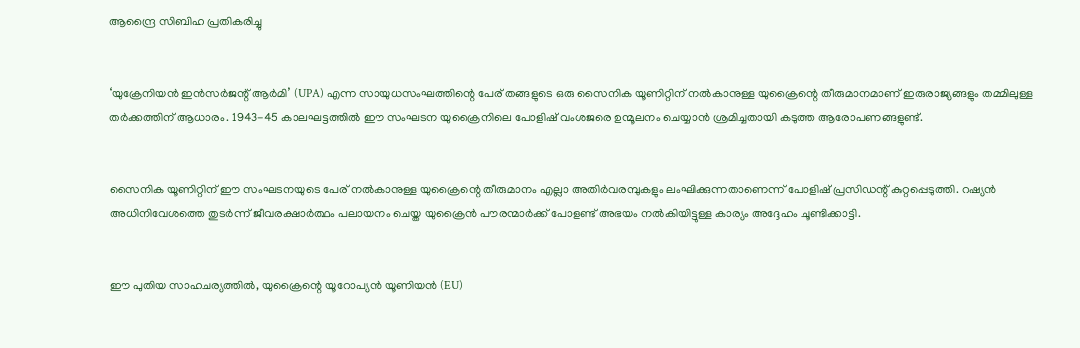ആന്ദ്രൈ സിബിഹ പ്രതികരിച്ചു


‘യുക്രേനിയൻ ഇൻസർജന്റ് ആർമി’ (UPA) എന്ന സായുധസംഘത്തിന്റെ പേര് തങ്ങളുടെ ഒരു സൈനിക യൂണിറ്റിന് നൽകാനുള്ള യുക്രൈന്റെ തീരുമാനമാണ് ഇരുരാജ്യങ്ങളും തമ്മിലുള്ള തർക്കത്തിന് ആധാരം. 1943-45 കാലഘട്ടത്തിൽ ഈ സംഘടന യുക്രൈനിലെ പോളിഷ് വംശജരെ ഉന്മൂലനം ചെയ്യാൻ ശ്രമിച്ചതായി കടുത്ത ആരോപണങ്ങളുണ്ട്.


സൈനിക യൂണിറ്റിന് ഈ സംഘടനയുടെ പേര് നൽകാനുള്ള യുക്രൈന്റെ തീരുമാനം എല്ലാ അതിർവരമ്പുകളും ലംഘിക്കുന്നതാണെന്ന് പോളിഷ് പ്രസിഡന്റ് കുറ്റപ്പെടുത്തി. റഷ്യൻ അധിനിവേശത്തെ തുടർന്ന് ജീവരക്ഷാർത്ഥം പലായനം ചെയ്ത യുക്രൈൻ പൗരന്മാർക്ക് പോളണ്ട് അഭയം നൽകിയിട്ടുള്ള കാര്യം അദ്ദേഹം ചൂണ്ടിക്കാട്ടി.


ഈ പുതിയ സാഹചര്യത്തിൽ, യുക്രൈന്റെ യൂറോപ്യൻ യൂണിയൻ (EU)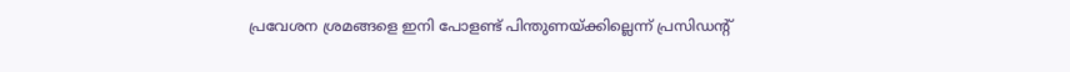പ്രവേശന ശ്രമങ്ങളെ ഇനി പോളണ്ട് പിന്തുണയ്ക്കില്ലെന്ന് പ്രസിഡന്റ്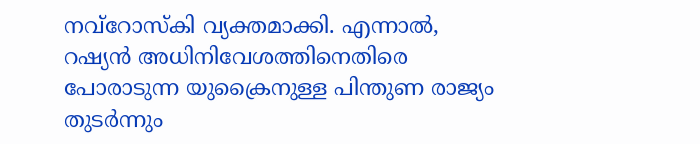നവ്റോസ്‌കി വ്യക്തമാക്കി. എന്നാൽ, റഷ്യൻ അധിനിവേശത്തിനെതിരെ പോരാടുന്ന യുക്രൈനുള്ള പിന്തുണ രാജ്യം തുടർന്നും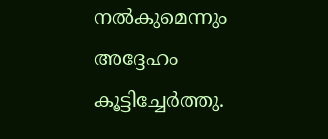നൽകുമെന്നും അദ്ദേഹം കൂട്ടിച്ചേർത്തു.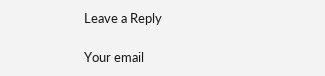Leave a Reply

Your email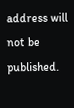address will not be published.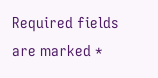Required fields are marked *